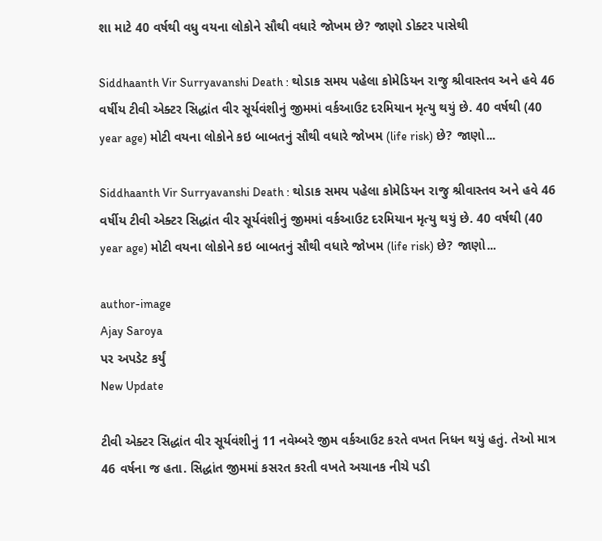શા માટે 40 વર્ષથી વધુ વયના લોકોને સૌથી વધારે જોખમ છે? જાણો ડોક્ટર પાસેથી

Siddhaanth Vir Surryavanshi Death : થોડાક સમય પહેલા કોમેડિયન રાજુ શ્રીવાસ્તવ અને હવે 46 વર્ષીય ટીવી એક્ટર સિદ્ધાંત વીર સૂર્યવંશીનું જીમમાં વર્કઆઉટ દરમિયાન મૃત્યુ થયું છે. 40 વર્ષથી (40 year age) મોટી વયના લોકોને કઇ બાબતનું સૌથી વધારે જોખમ (life risk) છે? જાણો...

Siddhaanth Vir Surryavanshi Death : થોડાક સમય પહેલા કોમેડિયન રાજુ શ્રીવાસ્તવ અને હવે 46 વર્ષીય ટીવી એક્ટર સિદ્ધાંત વીર સૂર્યવંશીનું જીમમાં વર્કઆઉટ દરમિયાન મૃત્યુ થયું છે. 40 વર્ષથી (40 year age) મોટી વયના લોકોને કઇ બાબતનું સૌથી વધારે જોખમ (life risk) છે? જાણો...

author-image
Ajay Saroya
પર અપડેટ કર્યું
New Update

ટીવી એક્ટર સિદ્ધાંત વીર સૂર્યવંશીનું 11 નવેમ્બરે જીમ વર્કઆઉટ કરતે વખત નિધન થયું હતું. તેઓ માત્ર 46 વર્ષના જ હતા. સિદ્ધાંત જીમમાં કસરત કરતી વખતે અચાનક નીચે પડી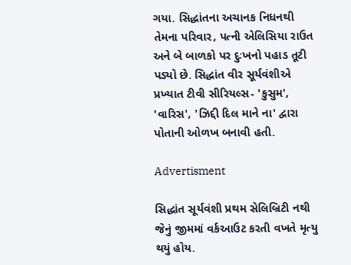ગયા. સિદ્ધાંતના અચાનક નિધનથી તેમના પરિવાર, પત્ની એલિસિયા રાઉત અને બે બાળકો પર દુઃખનો પહાડ તૂટી પડ્યો છે. સિદ્ધાંત વીર સૂર્યવંશીએ પ્રખ્યાત ટીવી સીરિયલ્સ- 'કુસુમ', 'વારિસ', 'ઝિદ્દી દિલ માને ના' દ્વારા પોતાની ઓળખ બનાવી હતી.

Advertisment

સિદ્ધાંત સૂર્યવંશી પ્રથમ સેલિબ્રિટી નથી જેનું જીમમાં વર્કઆઉટ કરતી વખતે મૃત્યુ થયું હોય.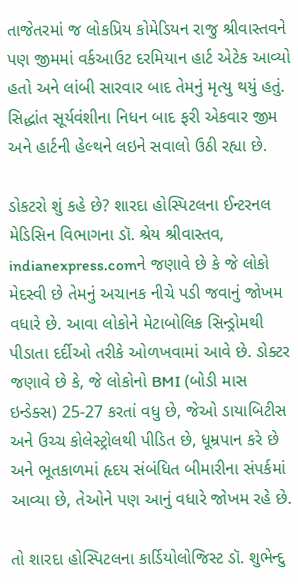તાજેતરમાં જ લોકપ્રિય કોમેડિયન રાજુ શ્રીવાસ્તવને પણ જીમમાં વર્કઆઉટ દરમિયાન હાર્ટ એટેક આવ્યો હતો અને લાંબી સારવાર બાદ તેમનું મૃત્યુ થયું હતું. સિદ્ધાંત સૂર્યવંશીના નિધન બાદ ફરી એકવાર જીમ અને હાર્ટની હેલ્થને લઇને સવાલો ઉઠી રહ્યા છે.

ડોકટરો શું કહે છે? શારદા હોસ્પિટલના ઈન્ટરનલ મેડિસિન વિભાગના ડૉ. શ્રેય શ્રીવાસ્તવ, indianexpress.comને જણાવે છે કે જે લોકો મેદસ્વી છે તેમનું અચાનક નીચે પડી જવાનું જોખમ વધારે છે. આવા લોકોને મેટાબોલિક સિન્ડ્રોમથી પીડાતા દર્દીઓ તરીકે ઓળખવામાં આવે છે. ડોક્ટર જણાવે છે કે, જે લોકોનો BMI (બોડી માસ ઇન્ડેક્સ) 25-27 કરતાં વધુ છે, જેઓ ડાયાબિટીસ અને ઉચ્ચ કોલેસ્ટ્રોલથી પીડિત છે, ધૂમ્રપાન કરે છે અને ભૂતકાળમાં હૃદય સંબંધિત બીમારીના સંપર્કમાં આવ્યા છે, તેઓને પણ આનું વધારે જોખમ રહે છે.

તો શારદા હોસ્પિટલના કાર્ડિયોલોજિસ્ટ ડૉ. શુભેન્દુ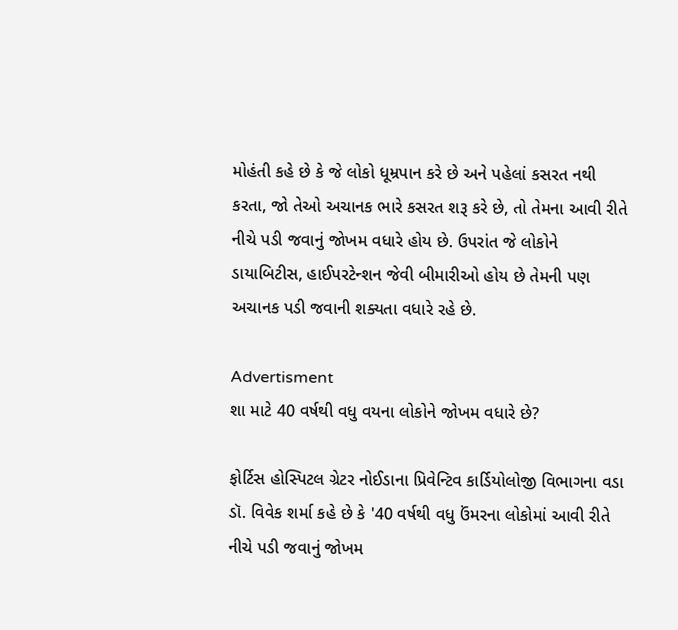મોહંતી કહે છે કે જે લોકો ધૂમ્રપાન કરે છે અને પહેલાં કસરત નથી કરતા, જો તેઓ અચાનક ભારે કસરત શરૂ કરે છે, તો તેમના આવી રીતે નીચે પડી જવાનું જોખમ વધારે હોય છે. ઉપરાંત જે લોકોને ડાયાબિટીસ, હાઈપરટેન્શન જેવી બીમારીઓ હોય છે તેમની પણ અચાનક પડી જવાની શક્યતા વધારે રહે છે.

Advertisment
શા માટે 40 વર્ષથી વધુ વયના લોકોને જોખમ વધારે છે?

ફોર્ટિસ હોસ્પિટલ ગ્રેટર નોઈડાના પ્રિવેન્ટિવ કાર્ડિયોલોજી વિભાગના વડા ડૉ. વિવેક શર્મા કહે છે કે '40 વર્ષથી વધુ ઉંમરના લોકોમાં આવી રીતે નીચે પડી જવાનું જોખમ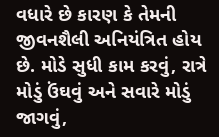વધારે છે કારણ કે તેમની જીવનશૈલી અનિયંત્રિત હોય છે. મોડે સુધી કામ કરવું, રાત્રે મોડું ઉંઘવું અને સવારે મોડું જાગવું,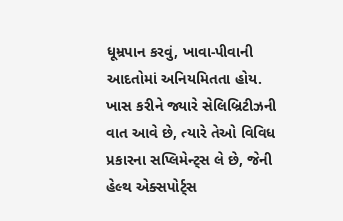ધૂમ્રપાન કરવું, ખાવા-પીવાની આદતોમાં અનિયમિતતા હોય. ખાસ કરીને જ્યારે સેલિબ્રિટીઝની વાત આવે છે, ત્યારે તેઓ વિવિધ પ્રકારના સપ્લિમેન્ટ્સ લે છે, જેની હેલ્થ એક્સપોર્ટ્સ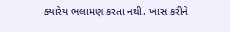ક્યારેય ભલામણ કરતા નથી. ખાસ કરીને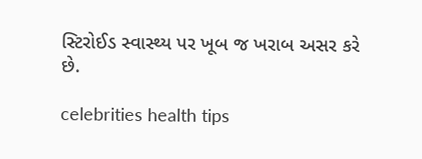સ્ટિરોઈડ સ્વાસ્થ્ય પર ખૂબ જ ખરાબ અસર કરે છે.

celebrities health tips